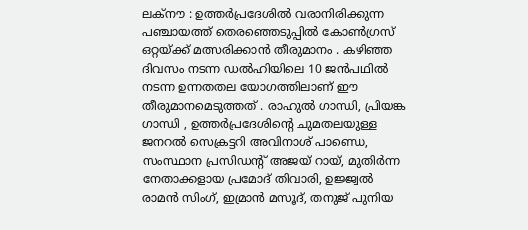ലക്നൗ : ഉത്തർപ്രദേശിൽ വരാനിരിക്കുന്ന പഞ്ചായത്ത് തെരഞ്ഞെടുപ്പിൽ കോൺഗ്രസ് ഒറ്റയ്ക്ക് മത്സരിക്കാൻ തീരുമാനം . കഴിഞ്ഞ ദിവസം നടന്ന ഡൽഹിയിലെ 10 ജൻപഥിൽ നടന്ന ഉന്നതതല യോഗത്തിലാണ് ഈ തീരുമാനമെടുത്തത് . രാഹുൽ ഗാന്ധി, പ്രിയങ്ക ഗാന്ധി , ഉത്തർപ്രദേശിന്റെ ചുമതലയുള്ള ജനറൽ സെക്രട്ടറി അവിനാശ് പാണ്ഡെ, സംസ്ഥാന പ്രസിഡന്റ് അജയ് റായ്, മുതിർന്ന നേതാക്കളായ പ്രമോദ് തിവാരി, ഉജ്ജ്വൽ രാമൻ സിംഗ്, ഇമ്രാൻ മസൂദ്, തനുജ് പുനിയ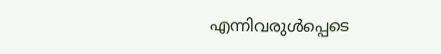എന്നിവരുൾപ്പെടെ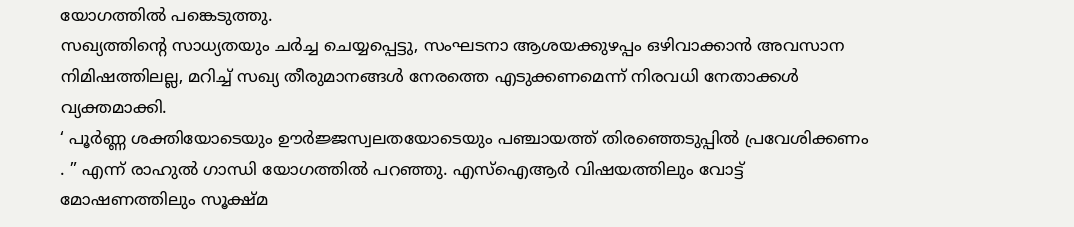യോഗത്തിൽ പങ്കെടുത്തു.
സഖ്യത്തിന്റെ സാധ്യതയും ചർച്ച ചെയ്യപ്പെട്ടു, സംഘടനാ ആശയക്കുഴപ്പം ഒഴിവാക്കാൻ അവസാന നിമിഷത്തിലല്ല, മറിച്ച് സഖ്യ തീരുമാനങ്ങൾ നേരത്തെ എടുക്കണമെന്ന് നിരവധി നേതാക്കൾ വ്യക്തമാക്കി.
‘ പൂർണ്ണ ശക്തിയോടെയും ഊർജ്ജസ്വലതയോടെയും പഞ്ചായത്ത് തിരഞ്ഞെടുപ്പിൽ പ്രവേശിക്കണം . ” എന്ന് രാഹുൽ ഗാന്ധി യോഗത്തിൽ പറഞ്ഞു. എസ്ഐആർ വിഷയത്തിലും വോട്ട് മോഷണത്തിലും സൂക്ഷ്മ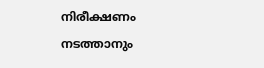നിരീക്ഷണം നടത്താനും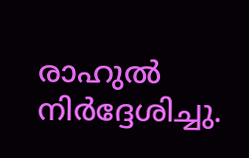രാഹുൽ നിർദ്ദേശിച്ചു.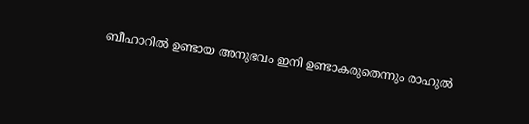ബീഹാറിൽ ഉണ്ടായ അനുഭവം ഇനി ഉണ്ടാകരുതെന്നും രാഹുൽ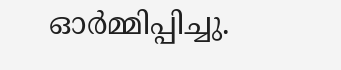ഓർമ്മിപ്പിച്ചു.